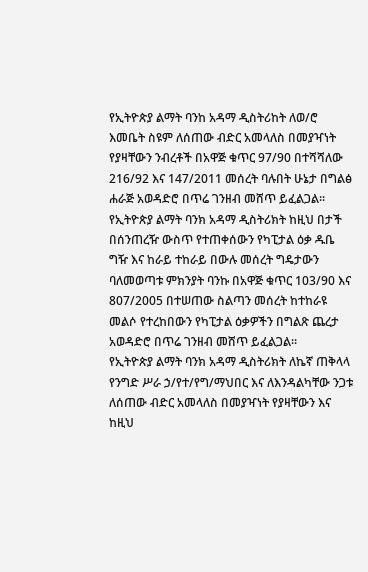የኢትዮጵያ ልማት ባንከ አዳማ ዲስትሪከት ለወ/ሮ እመቤት ስዩም ለሰጠው ብድር አመላለስ በመያዣነት የያዛቸውን ንብረቶች በአዋጅ ቁጥር 97/90 በተሻሻለው 216/92 እና 147/2011 መሰረት ባሉበት ሁኔታ በግልፅ ሐራጅ አወዳድሮ በጥሬ ገንዘብ መሸጥ ይፈልጋል፡፡
የኢትዮጵያ ልማት ባንክ አዳማ ዲስትሪክት ከዚህ በታች በሰንጠረዥ ውስጥ የተጠቀሰውን የካፒታል ዕቃ ዱቤ ግዥ እና ከራይ ተከራይ በውሉ መሰረት ግዴታውን ባለመወጣቱ ምክንያት ባንኩ በአዋጅ ቁጥር 103/90 እና 807/2005 በተሠጠው ስልጣን መሰረት ከተከራዩ መልሶ የተረከበውን የካፒታል ዕቃዎችን በግልጽ ጨረታ አወዳድሮ በጥሬ ገንዘብ መሸጥ ይፈልጋል።
የኢትዮጵያ ልማት ባንክ አዳማ ዲስትሪክት ለኬኛ ጠቅላላ የንግድ ሥራ ኃ/የተ/የግ/ማህበር እና ለእንዳልካቸው ንጋቱ ለሰጠው ብድር አመላለስ በመያዣነት የያዛቸውን እና ከዚህ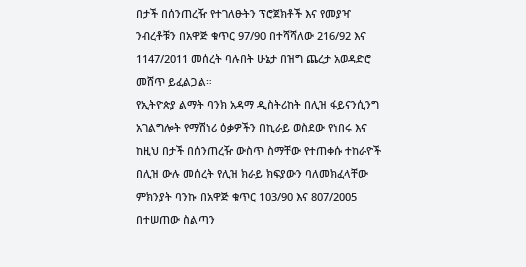በታች በሰንጠረዥ የተገለፁትን ፕሮጀክቶች እና የመያዣ ንብረቶቹን በአዋጅ ቁጥር 97/90 በተሻሻለው 216/92 እና 1147/2011 መሰረት ባሉበት ሁኔታ በዝግ ጨረታ አወዳድሮ መሸጥ ይፈልጋል።
የኢትዮጵያ ልማት ባንክ አዳማ ዲስትሪከት በሊዝ ፋይናንሲንግ አገልግሎት የማሽነሪ ዕቃዎችን በኪራይ ወስደው የነበሩ እና ከዚህ በታች በሰንጠረዥ ውስጥ ስማቸው የተጠቀሱ ተከራዮች በሊዝ ውሉ መሰረት የሊዝ ክራይ ክፍያውን ባለመክፈላቸው ምክንያት ባንኩ በአዋጅ ቁጥር 103/90 እና 807/2005 በተሠጠው ስልጣን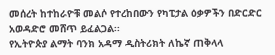መሰረት ከተከራዮቹ መልሶ የተረከበውን የካፒታል ዕቃዎችን በድርድር አወዳድሮ መሸጥ ይፈልጋል፡፡
የኢትዮጵያ ልማት ባንክ አዳማ ዲስትሪክት ለኬኛ ጠቅላላ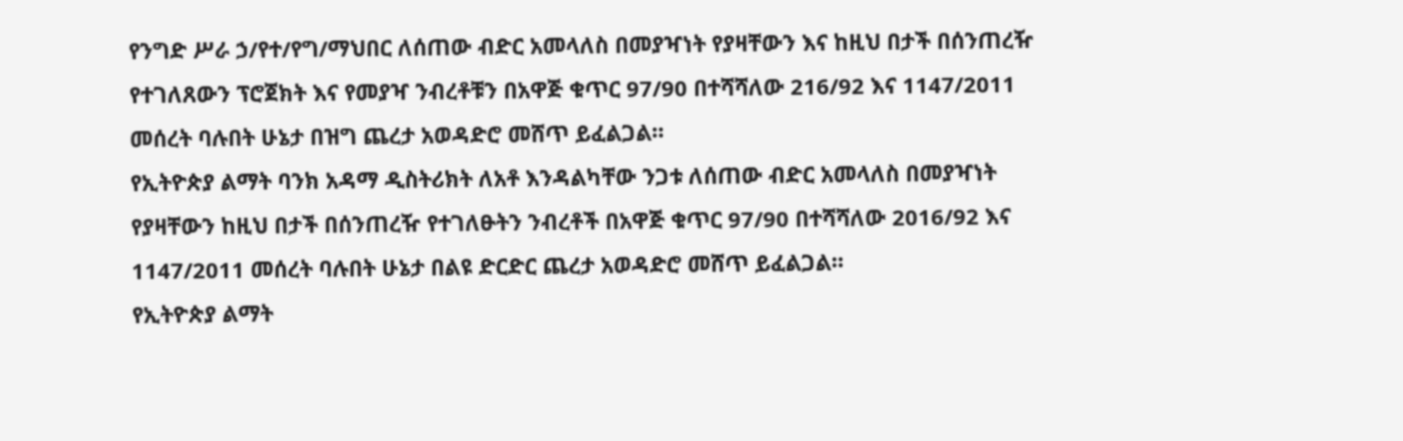የንግድ ሥራ ኃ/የተ/የግ/ማህበር ለሰጠው ብድር አመላለስ በመያዣነት የያዛቸውን እና ከዚህ በታች በሰንጠረዥ የተገለጸውን ፕሮጀክት እና የመያዣ ንብረቶቹን በአዋጅ ቁጥር 97/90 በተሻሻለው 216/92 እና 1147/2011 መሰረት ባሉበት ሁኔታ በዝግ ጨረታ አወዳድሮ መሸጥ ይፈልጋል።
የኢትዮጵያ ልማት ባንክ አዳማ ዲስትሪክት ለአቶ እንዳልካቸው ንጋቱ ለሰጠው ብድር አመላለስ በመያዣነት የያዛቸውን ከዚህ በታች በሰንጠረዥ የተገለፁትን ንብረቶች በአዋጅ ቁጥር 97/90 በተሻሻለው 2016/92 እና 1147/2011 መሰረት ባሉበት ሁኔታ በልዩ ድርድር ጨረታ አወዳድሮ መሸጥ ይፈልጋል።
የኢትዮጵያ ልማት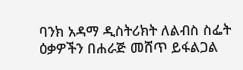ባንክ አዳማ ዲስትሪክት ለልብስ ስፌት ዕቃዎችን በሐራጅ መሸጥ ይፋልጋል